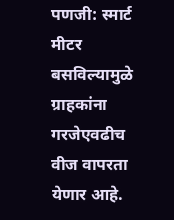पणजी: स्मार्ट मीटर बसविल्यामुळे ग्राहकांना गरजेएवढीच वीज वापरता येणार आहे.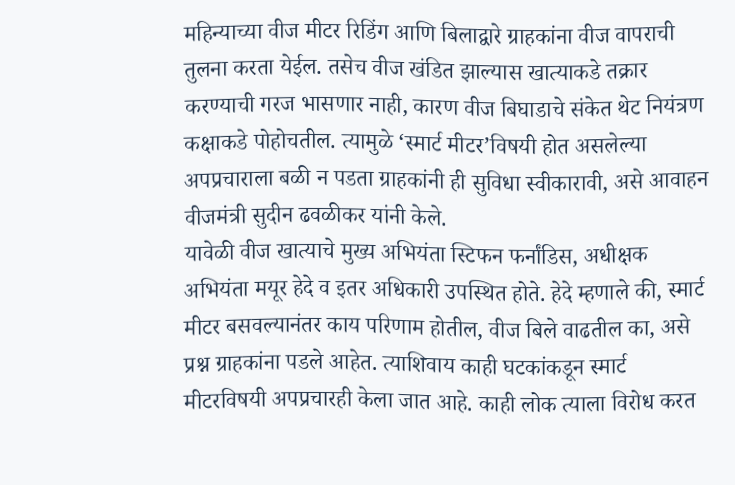महिन्याच्या वीज मीटर रिडिंग आणि बिलाद्वारे ग्राहकांना वीज वापराची तुलना करता येईल. तसेच वीज खंडित झाल्यास खात्याकडे तक्रार करण्याची गरज भासणार नाही, कारण वीज बिघाडाचे संकेत थेट नियंत्रण कक्षाकडे पोहोचतील. त्यामुळे ‘स्मार्ट मीटर’विषयी होत असलेल्या अपप्रचाराला बळी न पडता ग्राहकांनी ही सुविधा स्वीकारावी, असे आवाहन वीजमंत्री सुदीन ढवळीकर यांनी केले.
यावेळी वीज खात्याचे मुख्य अभियंता स्टिफन फर्नांडिस, अधीक्षक अभियंता मयूर हेदे व इतर अधिकारी उपस्थित होते. हेदे म्हणाले की, स्मार्ट मीटर बसवल्यानंतर काय परिणाम होतील, वीज बिले वाढतील का, असे प्रश्न ग्राहकांना पडले आहेत. त्याशिवाय काही घटकांकडून स्मार्ट मीटरविषयी अपप्रचारही केला जात आहे. काही लोक त्याला विरोध करत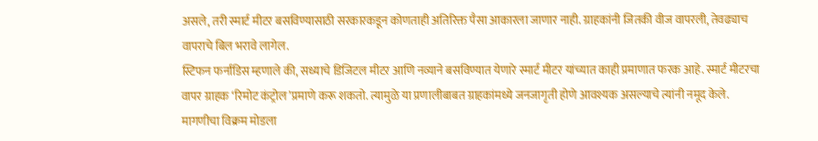असले, तरी स्मार्ट मीटर बसविण्यासाठी सरकारकडून कोणताही अतिरिक्त पैसा आकारला जाणार नाही. ग्राहकांनी जितकी वीज वापरली, तेवढ्याच वापराचे बिल भरावे लागेल.
स्टिफन फर्नांडिस म्हणाले की, सध्याचे डिजिटल मीटर आणि नव्याने बसविण्यात येणारे स्मार्ट मीटर यांच्यात काही प्रमाणात फरक आहे. स्मार्ट मीटरचा वापर ग्राहक ‘रिमोट कंट्रोल’प्रमाणे करू शकतो. त्यामुळे या प्रणालीबाबत ग्राहकांमध्ये जनजागृती होणे आवश्यक असल्याचे त्यांनी नमूद केले. मागणीचा विक्रम मोडला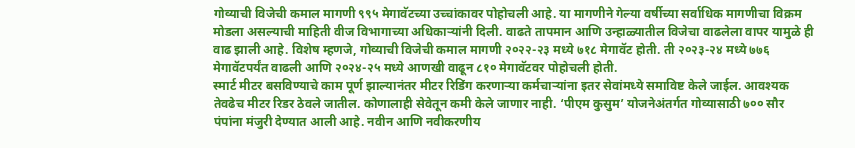गोव्याची विजेची कमाल मागणी ९९५ मेगावॅटच्या उच्चांकावर पोहोचली आहे. या मागणीने गेल्या वर्षीच्या सर्वाधिक मागणीचा विक्रम मोडला असल्याची माहिती वीज विभागाच्या अधिकाऱ्यांनी दिली. वाढते तापमान आणि उन्हाळ्यातील विजेचा वाढलेला वापर यामुळे ही वाढ झाली आहे. विशेष म्हणजे, गोव्याची विजेची कमाल मागणी २०२२-२३ मध्ये ७१८ मेगावॅट होती. ती २०२३-२४ मध्ये ७७६ मेगावॅटपर्यंत वाढली आणि २०२४-२५ मध्ये आणखी वाढून ८१० मेगावॅटवर पोहोचली होती.
स्मार्ट मीटर बसविण्याचे काम पूर्ण झाल्यानंतर मीटर रिडिंग करणाऱ्या कर्मचाऱ्यांना इतर सेवांमध्ये समाविष्ट केले जाईल. आवश्यक तेवढेच मीटर रिडर ठेवले जातील. कोणालाही सेवेतून कमी केले जाणार नाही. ‘पीएम कुसुम’ योजनेअंतर्गत गोव्यासाठी ७०० सौर पंपांना मंजुरी देण्यात आली आहे. नवीन आणि नवीकरणीय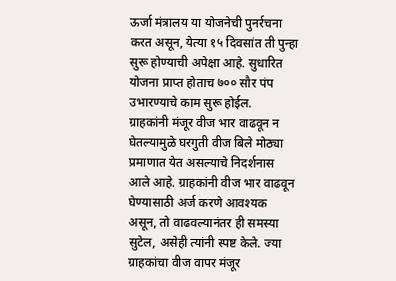ऊर्जा मंत्रालय या योजनेची पुनर्रचना करत असून, येत्या १५ दिवसांत ती पुन्हा सुरू होण्याची अपेक्षा आहे. सुधारित योजना प्राप्त होताच ७०० सौर पंप उभारण्याचे काम सुरू होईल.
ग्राहकांनी मंजूर वीज भार वाढवून न घेतल्यामुळे घरगुती वीज बिले मोठ्या प्रमाणात येत असल्याचे निदर्शनास आले आहे. ग्राहकांनी वीज भार वाढवून घेण्यासाठी अर्ज करणे आवश्यक असून, तो वाढवल्यानंतर ही समस्या सुटेल, असेही त्यांनी स्पष्ट केले. ज्या ग्राहकांचा वीज वापर मंजूर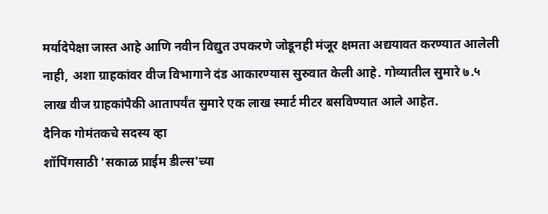मर्यादेपेक्षा जास्त आहे आणि नवीन विद्युत उपकरणे जोडूनही मंजूर क्षमता अद्ययावत करण्यात आलेली नाही, अशा ग्राहकांवर वीज विभागाने दंड आकारण्यास सुरुवात केली आहे. गोव्यातील सुमारे ७.५ लाख वीज ग्राहकांपैकी आतापर्यंत सुमारे एक लाख स्मार्ट मीटर बसविण्यात आले आहेत.
दैनिक गोमंतकचे सदस्य व्हा
शॉपिंगसाठी 'सकाळ प्राईम डील्स'च्या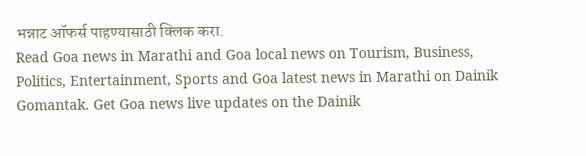भन्नाट ऑफर्स पाहण्यासाठी क्लिक करा.
Read Goa news in Marathi and Goa local news on Tourism, Business, Politics, Entertainment, Sports and Goa latest news in Marathi on Dainik Gomantak. Get Goa news live updates on the Dainik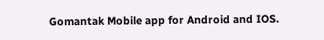Gomantak Mobile app for Android and IOS.